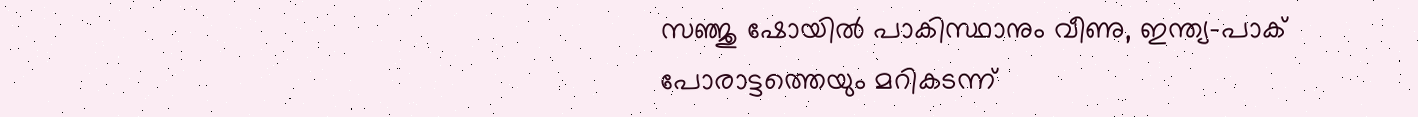സഞ്ജു ഷോയിൽ പാകിസ്ഥാനും വീണു, ഇന്ത്യ-പാക് പോരാട്ടത്തെയും മറികടന്ന്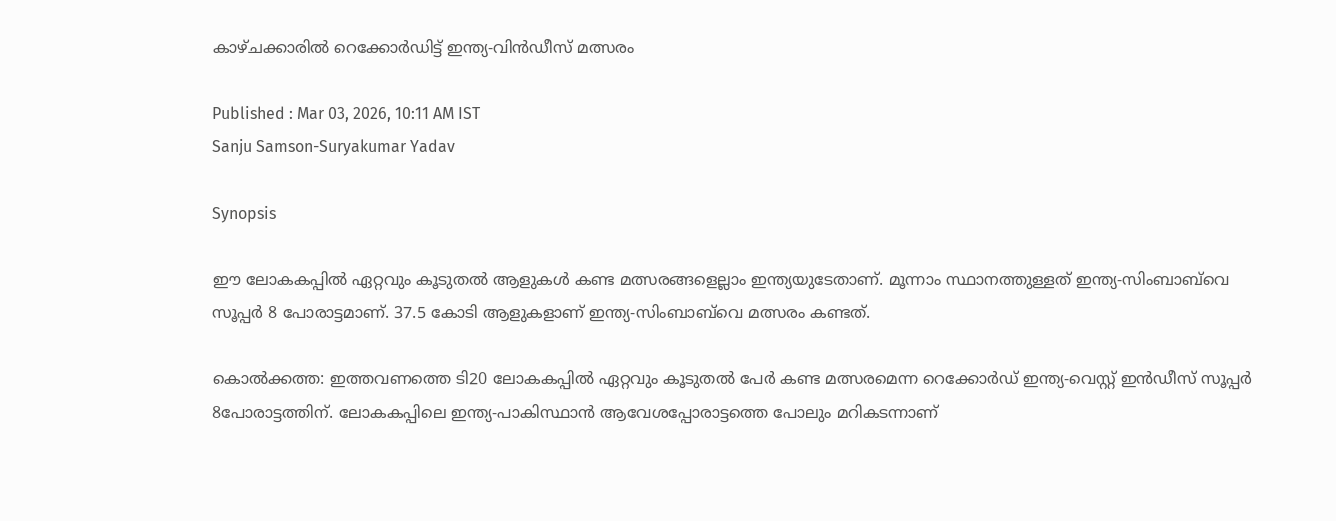കാഴ്ചക്കാരില്‍ റെക്കോർഡിട്ട് ഇന്ത്യ-വിന്‍ഡീസ് മത്സരം

Published : Mar 03, 2026, 10:11 AM IST
Sanju Samson-Suryakumar Yadav

Synopsis

ഈ ലോകകപ്പില്‍ ഏറ്റവും കൂടുതല്‍ ആളുകള്‍ കണ്ട മത്സരങ്ങളെല്ലാം ഇന്ത്യയുടേതാണ്. മൂന്നാം സ്ഥാനത്തുള്ളത് ഇന്ത്യ-സിംബാബ്‌വെ സൂപ്പര്‍ 8 പോരാട്ടമാണ്. 37.5 കോടി ആളുകളാണ് ഇന്ത്യ-സിംബാബ്‌വെ മത്സരം കണ്ടത്.

കൊല്‍ക്കത്ത: ഇത്തവണത്തെ ടി20 ലോകകപ്പില്‍ ഏറ്റവും കൂടുതല്‍ പേര്‍ കണ്ട മത്സരമെന്ന റെക്കോര്‍ഡ് ഇന്ത്യ-വെസ്റ്റ് ഇന്‍ഡീസ് സൂപ്പര്‍ 8പോരാട്ടത്തിന്. ലോകകപ്പിലെ ഇന്ത്യ-പാകിസ്ഥാന്‍ ആവേശപ്പോരാട്ടത്തെ പോലും മറികടന്നാണ്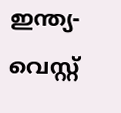ഇന്ത്യ-വെസ്റ്റ്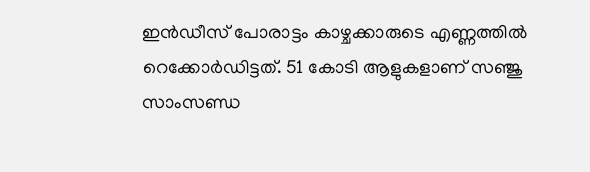ഇന്‍ഡീസ് പോരാട്ടം കാഴ്ചക്കാരുടെ എണ്ണത്തില്‍ റെക്കോര്‍ഡിട്ടത്. 51 കോടി ആളുകളാണ് സഞ്ജു സാംസണ്ഡ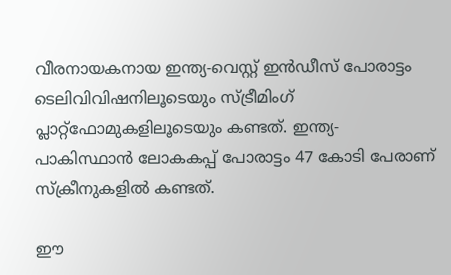വീരനായകനായ ഇന്ത്യ-വെസ്റ്റ് ഇന്‍ഡീസ് പോരാട്ടം ടെലിവിവിഷനിലൂടെയും സ്ട്രീമിംഗ് പ്ലാറ്റ്ഫോമുകളിലൂടെയും കണ്ടത്. ഇന്ത്യ-പാകിസ്ഥാന്‍ ലോകകപ്പ് പോരാട്ടം 47 കോടി പേരാണ് സ്ക്രീനുകളില്‍ കണ്ടത്.

ഈ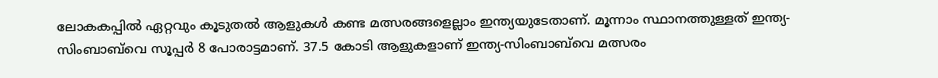ലോകകപ്പില്‍ ഏറ്റവും കൂടുതല്‍ ആളുകള്‍ കണ്ട മത്സരങ്ങളെല്ലാം ഇന്ത്യയുടേതാണ്. മൂന്നാം സ്ഥാനത്തുള്ളത് ഇന്ത്യ-സിംബാബ്‌വെ സൂപ്പര്‍ 8 പോരാട്ടമാണ്. 37.5 കോടി ആളുകളാണ് ഇന്ത്യ-സിംബാബ്‌വെ മത്സരം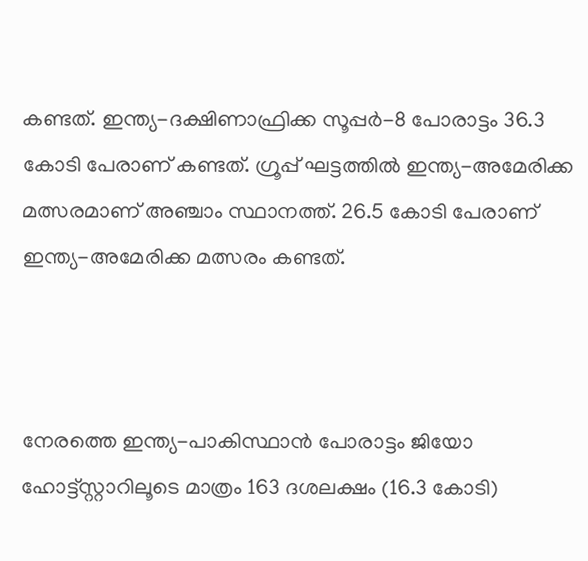കണ്ടത്. ഇന്ത്യ-ദക്ഷിണാഫ്രിക്ക സൂപ്പര്‍-8 പോരാട്ടം 36.3 കോടി പേരാണ് കണ്ടത്. ഗ്രൂപ്പ് ഘട്ടത്തില്‍ ഇന്ത്യ-അമേരിക്ക മത്സരമാണ് അഞ്ചാം സ്ഥാനത്ത്. 26.5 കോടി പേരാണ് ഇന്ത്യ-അമേരിക്ക മത്സരം കണ്ടത്.



നേരത്തെ ഇന്ത്യ-പാകിസ്ഥാന്‍ പോരാട്ടം ജിയോ ഹോട്ട്സ്റ്റാറിലൂടെ മാത്രം 163 ദശലക്ഷം (16.3 കോടി)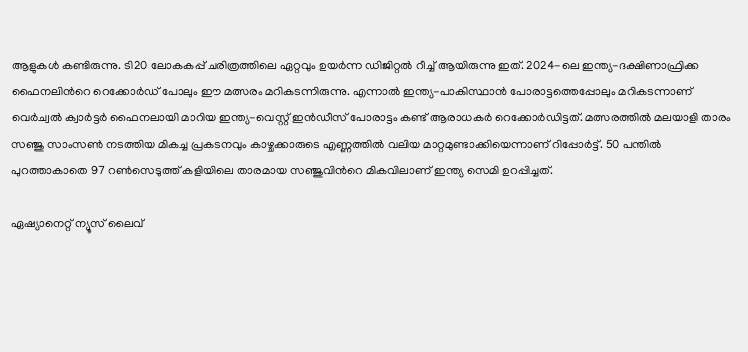ആളുകൾ കണ്ടിരുന്നു. ടി20 ലോകകപ്പ് ചരിത്രത്തിലെ ഏറ്റവും ഉയർന്ന ഡിജിറ്റൽ റീച്ച് ആയിരുന്നു ഇത്. 2024-ലെ ഇന്ത്യ-ദക്ഷിണാഫ്രിക്ക ഫൈനലിന്‍റെ റെക്കോർഡ് പോലും ഈ മത്സരം മറികടന്നിരുന്നു. എന്നാല്‍ ഇന്ത്യ-പാകിസ്ഥാന്‍ പോരാട്ടത്തെപ്പോലും മറികടന്നാണ് വെര്‍ച്വല്‍ ക്വാര്‍ട്ടര്‍ ഫൈനലായി മാറിയ ഇന്ത്യ-വെസ്റ്റ് ഇന്‍ഡീസ് പോരാട്ടം കണ്ട് ആരാധകര്‍ റെക്കോര്‍‍ഡിട്ടത്. മത്സരത്തില്‍ മലയാളി താരം സ‍ഞ്ജു സാംസണ്‍ നടത്തിയ മികച്ച പ്രകടനവും കാഴ്ചക്കാരുടെ എണ്ണത്തില്‍ വലിയ മാറ്റമുണ്ടാക്കിയെന്നാണ് റിപ്പോര്‍ട്ട്. 50 പന്തില്‍ പുറത്താകാതെ 97 റണ്‍സെടുത്ത് കളിയിലെ താരമായ സഞ്ജുവിന്‍റെ മികവിലാണ് ഇന്ത്യ സെമി ഉറപ്പിച്ചത്.

ഏഷ്യാനെറ്റ് ന്യൂസ് ലൈവ്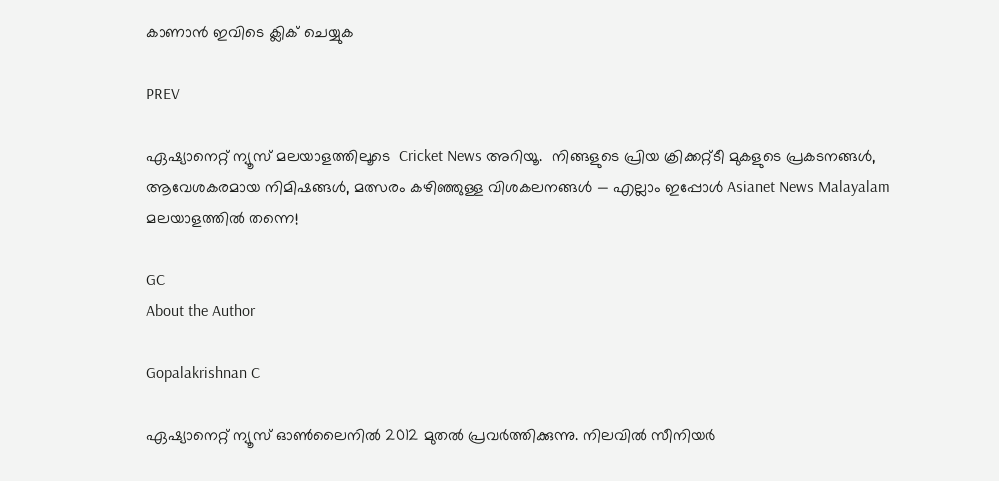കാണാന്‍ ഇവിടെ ക്ലിക് ചെയ്യുക

PREV

ഏഷ്യാനെറ്റ് ന്യൂസ് മലയാളത്തിലൂടെ  Cricket News അറിയൂ.  നിങ്ങളുടെ പ്രിയ ക്രിക്കറ്റ്ടീ മുകളുടെ പ്രകടനങ്ങൾ, ആവേശകരമായ നിമിഷങ്ങൾ, മത്സരം കഴിഞ്ഞുള്ള വിശകലനങ്ങൾ — എല്ലാം ഇപ്പോൾ Asianet News Malayalam മലയാളത്തിൽ തന്നെ!

GC
About the Author

Gopalakrishnan C

ഏഷ്യാനെറ്റ് ന്യൂസ് ഓണ്‍ലൈനില്‍ 2012 മുതല്‍ പ്രവര്‍ത്തിക്കുന്നു. നിലവില്‍ സീനിയര്‍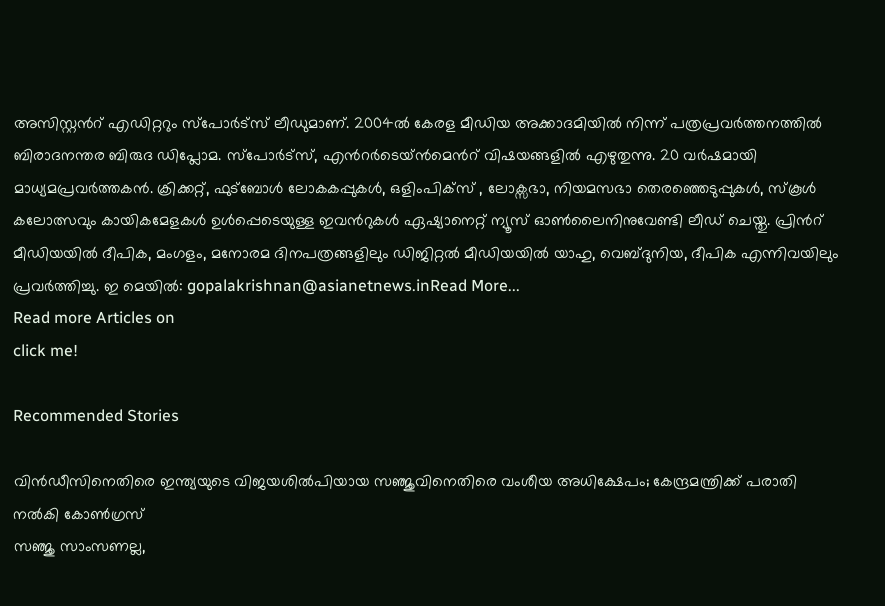അസിസ്റ്റന്‍റ് എഡിറ്ററും സ്പോർട്സ് ലീഡുമാണ്. 2004ൽ കേരള മീഡിയ അക്കാദമിയില്‍ നിന്ന് പത്രപ്രവര്‍ത്തനത്തില്‍ ബിരാദനന്തര ബിരുദ ഡിപ്ലോമ. സ്പോര്‍ട്സ്, എന്‍റര്‍ടെയ്ൻമെന്‍റ് വിഷയങ്ങളില്‍ എഴുതുന്നു. 20 വര്‍ഷമായി മാധ്യമപ്രവര്‍ത്തകൻ. ക്രിക്കറ്റ്, ഫുട്ബോള്‍ ലോകകപ്പുകൾ, ഒളിംപിക്സ് , ലോക്സഭാ, നിയമസഭാ തെരഞ്ഞെടുപ്പുകള്‍, സ്കൂള്‍ കലോത്സവും കായികമേളകള്‍ ഉള്‍പ്പെടെയുള്ള ഇവന്‍റുകള്‍ ഏഷ്യാനെറ്റ് ന്യൂസ് ഓണ്‍ലൈനിനുവേണ്ടി ലീഡ് ചെയ്തു. പ്രിന്‍റ് മീഡിയയില്‍ ദീപിക, മംഗളം, മനോരമ ദിനപത്രങ്ങളിലും ഡിജിറ്റൽ മീഡിയയില്‍ യാഹു, വെബ്ദുനിയ, ദീപിക എന്നിവയിലും പ്രവര്‍ത്തിച്ചു. ഇ മെയില്‍: gopalakrishnan@asianetnews.inRead More...
Read more Articles on
click me!

Recommended Stories

വിന്‍ഡീസിനെതിരെ ഇന്ത്യയുടെ വിജയശില്‍പിയായ സഞ്ജുവിനെതിരെ വംശീയ അധിക്ഷേപം; കേന്ദ്രമന്ത്രിക്ക് പരാതി നല്‍കി കോണ്‍ഗ്രസ്
സഞ്ജു സാംസണല്ല,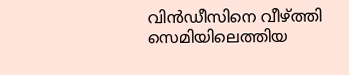വിന്‍ഡീസിനെ വീഴ്ത്തി സെമിയിലെത്തിയ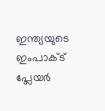ഇന്ത്യയുടെ ഇംപാക്ട് പ്ലേയര്‍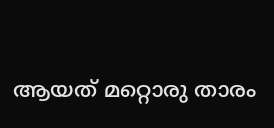ആയത് മറ്റൊരു താരം